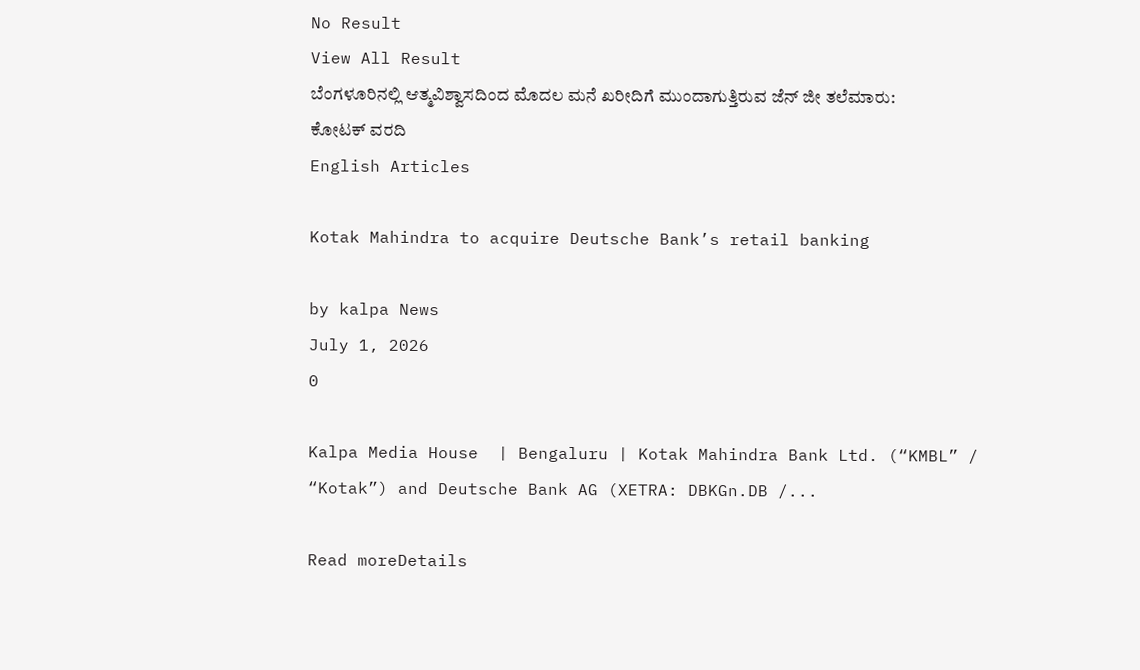No Result
View All Result
ಬೆಂಗಳೂರಿನಲ್ಲಿ ಆತ್ಮವಿಶ್ವಾಸದಿಂದ ಮೊದಲ ಮನೆ ಖರೀದಿಗೆ ಮುಂದಾಗುತ್ತಿರುವ ಜೆನ್ ಜೀ ತಲೆಮಾರು: ಕೋಟಕ್ ವರದಿ
English Articles

Kotak Mahindra to acquire Deutsche Bank’s retail banking

by kalpa News
July 1, 2026
0

Kalpa Media House  | Bengaluru | Kotak Mahindra Bank Ltd. (“KMBL” / “Kotak”) and Deutsche Bank AG (XETRA: DBKGn.DB /...

Read moreDetails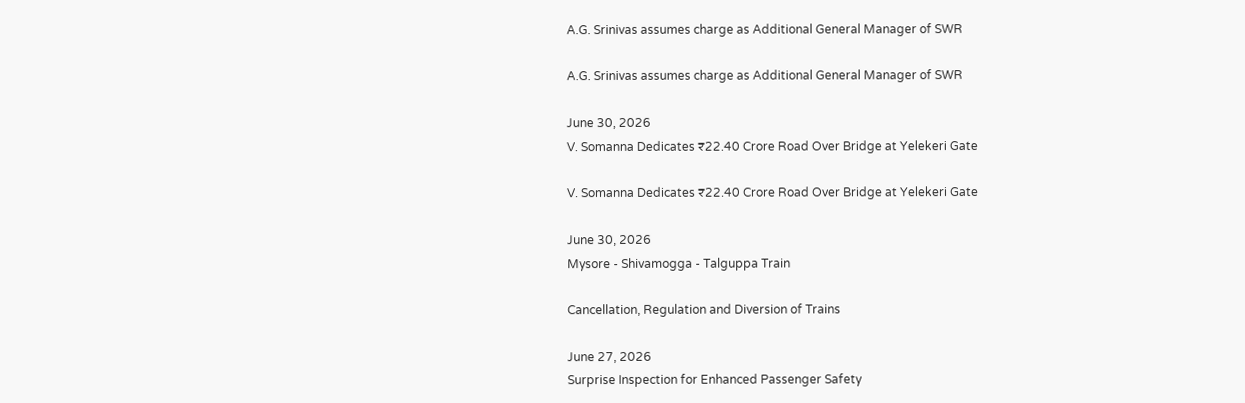A.G. Srinivas assumes charge as Additional General Manager of SWR

A.G. Srinivas assumes charge as Additional General Manager of SWR

June 30, 2026
V. Somanna Dedicates ₹22.40 Crore Road Over Bridge at Yelekeri Gate

V. Somanna Dedicates ₹22.40 Crore Road Over Bridge at Yelekeri Gate

June 30, 2026
Mysore - Shivamogga - Talguppa Train

Cancellation, Regulation and Diversion of Trains

June 27, 2026
Surprise Inspection for Enhanced Passenger Safety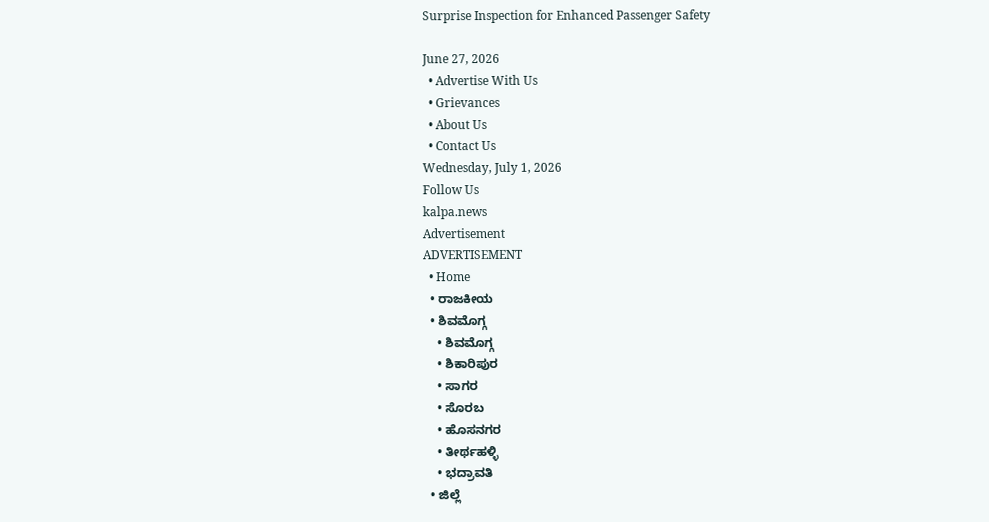Surprise Inspection for Enhanced Passenger Safety

June 27, 2026
  • Advertise With Us
  • Grievances
  • About Us
  • Contact Us
Wednesday, July 1, 2026
Follow Us
kalpa.news
Advertisement
ADVERTISEMENT
  • Home
  • ರಾಜಕೀಯ
  • ಶಿವಮೊಗ್ಗ
    • ಶಿವಮೊಗ್ಗ
    • ಶಿಕಾರಿಪುರ
    • ಸಾಗರ
    • ಸೊರಬ
    • ಹೊಸನಗರ
    • ತೀರ್ಥಹಳ್ಳಿ
    • ಭದ್ರಾವತಿ
  • ಜಿಲ್ಲೆ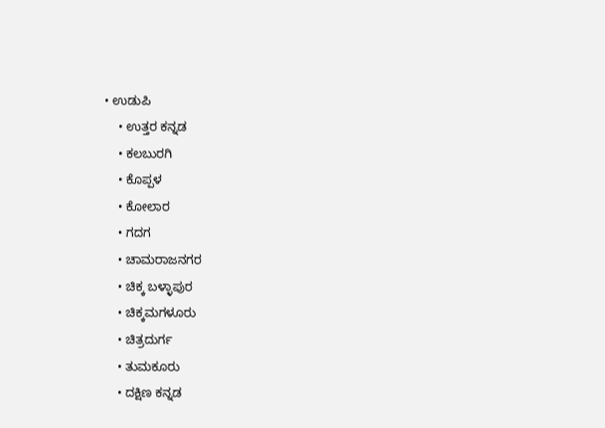• ಉಡುಪಿ
    • ಉತ್ತರ ಕನ್ನಡ
    • ಕಲಬುರಗಿ
    • ಕೊಪ್ಪಳ
    • ಕೋಲಾರ
    • ಗದಗ
    • ಚಾಮರಾಜನಗರ
    • ಚಿಕ್ಕ ಬಳ್ಳಾಪುರ
    • ಚಿಕ್ಕಮಗಳೂರು
    • ಚಿತ್ರದುರ್ಗ
    • ತುಮಕೂರು
    • ದಕ್ಷಿಣ ಕನ್ನಡ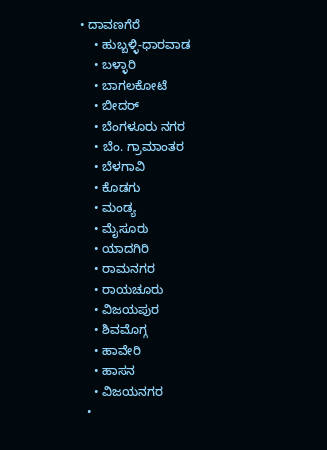• ದಾವಣಗೆರೆ
    • ಹುಬ್ಬಳ್ಳಿ-ಧಾರವಾಡ
    • ಬಳ್ಳಾರಿ
    • ಬಾಗಲಕೋಟೆ
    • ಬೀದರ್
    • ಬೆಂಗಳೂರು ನಗರ
    • ಬೆಂ. ಗ್ರಾಮಾಂತರ
    • ಬೆಳಗಾವಿ
    • ಕೊಡಗು
    • ಮಂಡ್ಯ
    • ಮೈಸೂರು
    • ಯಾದಗಿರಿ
    • ರಾಮನಗರ
    • ರಾಯಚೂರು
    • ವಿಜಯಪುರ
    • ಶಿವಮೊಗ್ಗ
    • ಹಾವೇರಿ
    • ಹಾಸನ
    • ವಿಜಯನಗರ
  •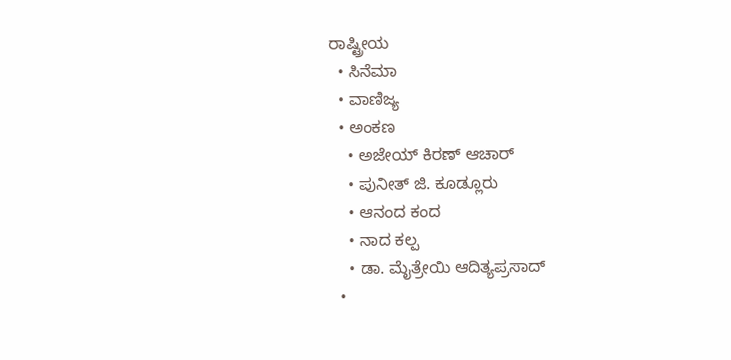ರಾಷ್ಟ್ರೀಯ
  • ಸಿನೆಮಾ
  • ವಾಣಿಜ್ಯ
  • ಅಂಕಣ
    • ಅಜೇಯ್ ಕಿರಣ್ ಆಚಾರ್
    • ಪುನೀತ್ ಜಿ. ಕೂಡ್ಲೂರು
    • ಆನಂದ ಕಂದ
    • ನಾದ ಕಲ್ಪ
    • ಡಾ. ಮೈತ್ರೇಯಿ ಆದಿತ್ಯಪ್ರಸಾದ್
  •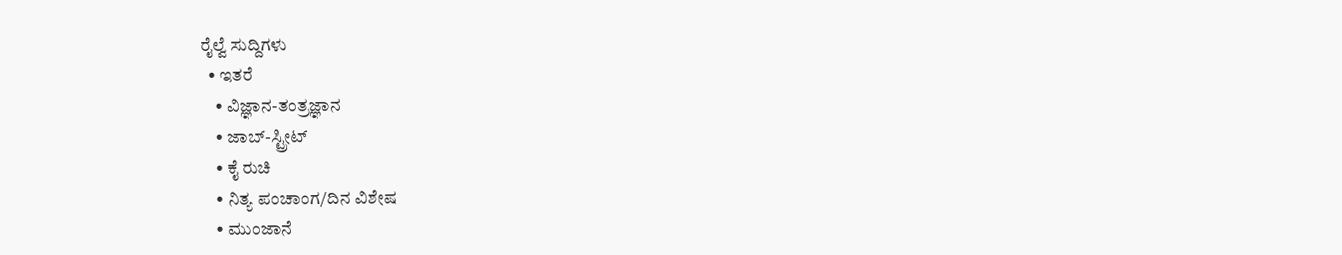ರೈಲ್ವೆ ಸುದ್ದಿಗಳು
  • ಇತರೆ
    • ವಿಜ್ಞಾನ-ತಂತ್ರಜ್ಞಾನ
    • ಜಾಬ್-ಸ್ಟ್ರೀಟ್
    • ಕೈ ರುಚಿ
    • ನಿತ್ಯ ಪಂಚಾಂಗ/ದಿನ ವಿಶೇಷ
    • ಮುಂಜಾನೆ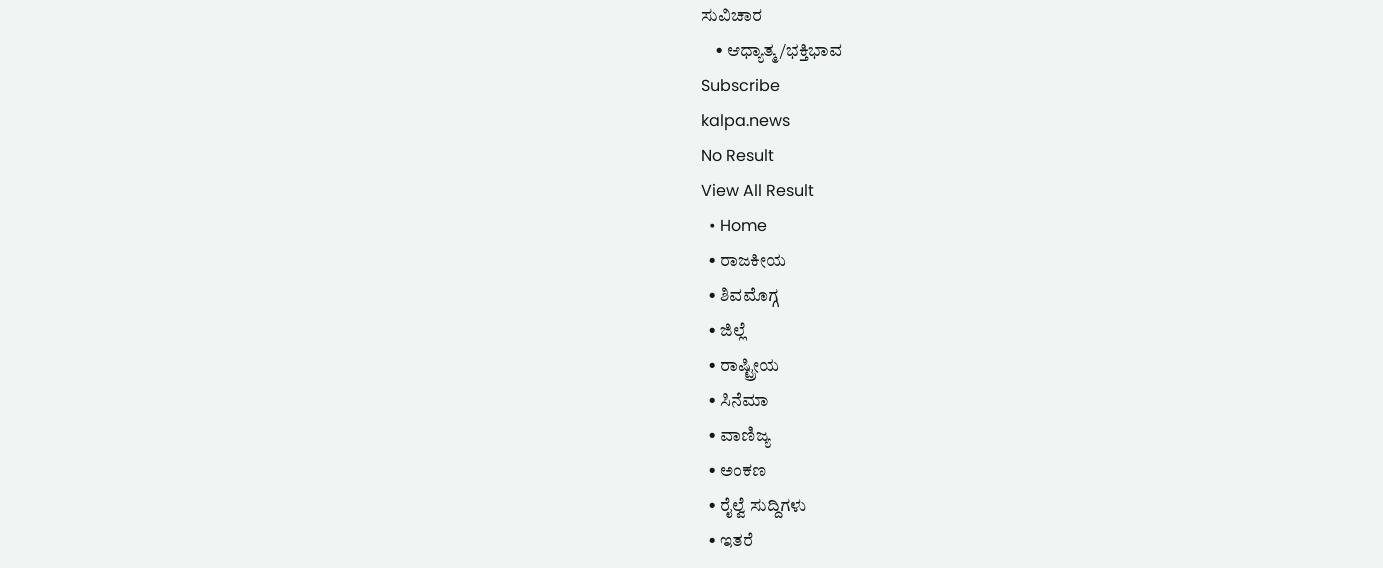ಸುವಿಚಾರ
    • ಆಧ್ಯಾತ್ಮ/ಭಕ್ತಿಭಾವ
Subscribe
kalpa.news
No Result
View All Result
  • Home
  • ರಾಜಕೀಯ
  • ಶಿವಮೊಗ್ಗ
  • ಜಿಲ್ಲೆ
  • ರಾಷ್ಟ್ರೀಯ
  • ಸಿನೆಮಾ
  • ವಾಣಿಜ್ಯ
  • ಅಂಕಣ
  • ರೈಲ್ವೆ ಸುದ್ದಿಗಳು
  • ಇತರೆ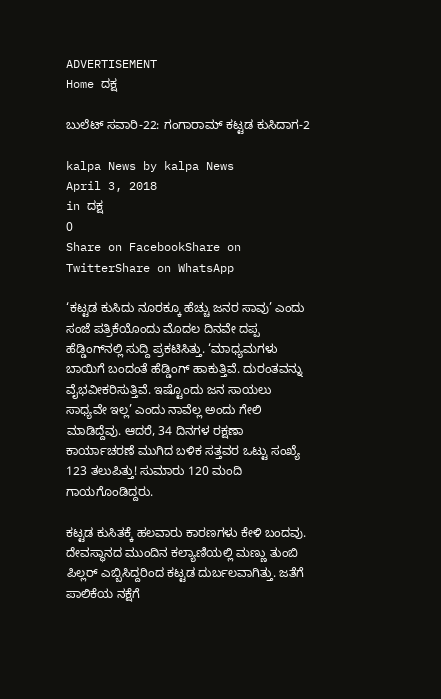ADVERTISEMENT
Home ದಕ್ಷ

ಬುಲೆಟ್ ಸವಾರಿ-22: ಗಂಗಾರಾಮ್ ಕಟ್ಟಡ ಕುಸಿದಾಗ-2

kalpa News by kalpa News
April 3, 2018
in ದಕ್ಷ
0
Share on FacebookShare on TwitterShare on WhatsApp

‘ಕಟ್ಟಡ ಕುಸಿದು ನೂರಕ್ಕೂ ಹೆಚ್ಚು ಜನರ ಸಾವು’ ಎಂದು ಸಂಜೆ ಪತ್ರಿಕೆಯೊಂದು ಮೊದಲ ದಿನವೇ ದಪ್ಪ ಹೆಡ್ಡಿಂಗ್‌ನಲ್ಲಿ ಸುದ್ದಿ ಪ್ರಕಟಿಸಿತ್ತು. ‘ಮಾಧ್ಯಮಗಳು ಬಾಯಿಗೆ ಬಂದಂತೆ ಹೆಡ್ಡಿಂಗ್ ಹಾಕುತ್ತಿವೆ. ದುರಂತವನ್ನು ವೈಭವೀಕರಿಸುತ್ತಿವೆ. ಇಷ್ಟೊಂದು ಜನ ಸಾಯಲು ಸಾಧ್ಯವೇ ಇಲ್ಲ’ ಎಂದು ನಾವೆಲ್ಲ ಅಂದು ಗೇಲಿ ಮಾಡಿದ್ದೆವು. ಆದರೆ, 34 ದಿನಗಳ ರಕ್ಷಣಾ ಕಾರ್ಯಾಚರಣೆ ಮುಗಿದ ಬಳಿಕ ಸತ್ತವರ ಒಟ್ಟು ಸಂಖ್ಯೆ 123 ತಲುಪಿತ್ತು! ಸುಮಾರು 120 ಮಂದಿ ಗಾಯಗೊಂಡಿದ್ದರು.

ಕಟ್ಟಡ ಕುಸಿತಕ್ಕೆ ಹಲವಾರು ಕಾರಣಗಳು ಕೇಳಿ ಬಂದವು. ದೇವಸ್ಥಾನದ ಮುಂದಿನ ಕಲ್ಯಾಣಿಯಲ್ಲಿ ಮಣ್ಣು ತುಂಬಿ ಪಿಲ್ಲರ್ ಎಬ್ಬಿಸಿದ್ದರಿಂದ ಕಟ್ಟಡ ದುರ್ಬಲವಾಗಿತ್ತು. ಜತೆಗೆ ಪಾಲಿಕೆಯ ನಕ್ಷೆಗೆ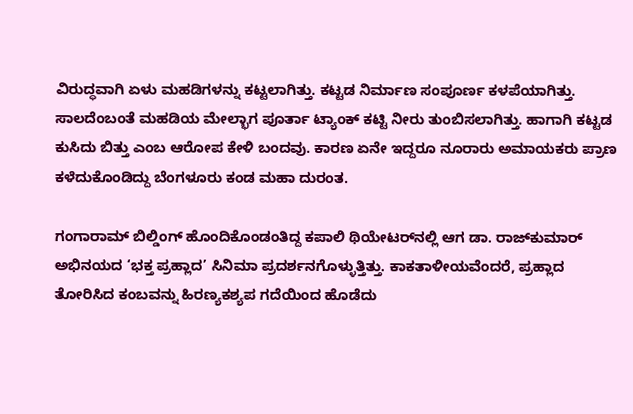ವಿರುದ್ಧವಾಗಿ ಏಳು ಮಹಡಿಗಳನ್ನು ಕಟ್ಟಲಾಗಿತ್ತು. ಕಟ್ಟಡ ನಿರ್ಮಾಣ ಸಂಪೂರ್ಣ ಕಳಪೆಯಾಗಿತ್ತು. ಸಾಲದೆಂಬಂತೆ ಮಹಡಿಯ ಮೇಲ್ಭಾಗ ಪೂರ್ತಾ ಟ್ಯಾಂಕ್ ಕಟ್ಟಿ ನೀರು ತುಂಬಿಸಲಾಗಿತ್ತು. ಹಾಗಾಗಿ ಕಟ್ಟಡ ಕುಸಿದು ಬಿತ್ತು ಎಂಬ ಆರೋಪ ಕೇಳಿ ಬಂದವು. ಕಾರಣ ಏನೇ ಇದ್ದರೂ ನೂರಾರು ಅಮಾಯಕರು ಪ್ರಾಣ ಕಳೆದುಕೊಂಡಿದ್ದು ಬೆಂಗಳೂರು ಕಂಡ ಮಹಾ ದುರಂತ.

ಗಂಗಾರಾಮ್ ಬಿಲ್ಡಿಂಗ್ ಹೊಂದಿಕೊಂಡಂತಿದ್ದ ಕಪಾಲಿ ಥಿಯೇಟರ್‌ನಲ್ಲಿ ಆಗ ಡಾ. ರಾಜ್‌ಕುಮಾರ್ ಅಭಿನಯದ ‘ಭಕ್ತ ಪ್ರಹ್ಲಾದ’ ಸಿನಿಮಾ ಪ್ರದರ್ಶನಗೊಳ್ಳುತ್ತಿತ್ತು. ಕಾಕತಾಳೀಯವೆಂದರೆ, ಪ್ರಹ್ಲಾದ ತೋರಿಸಿದ ಕಂಬವನ್ನು ಹಿರಣ್ಯಕಶ್ಯಪ ಗದೆಯಿಂದ ಹೊಡೆದು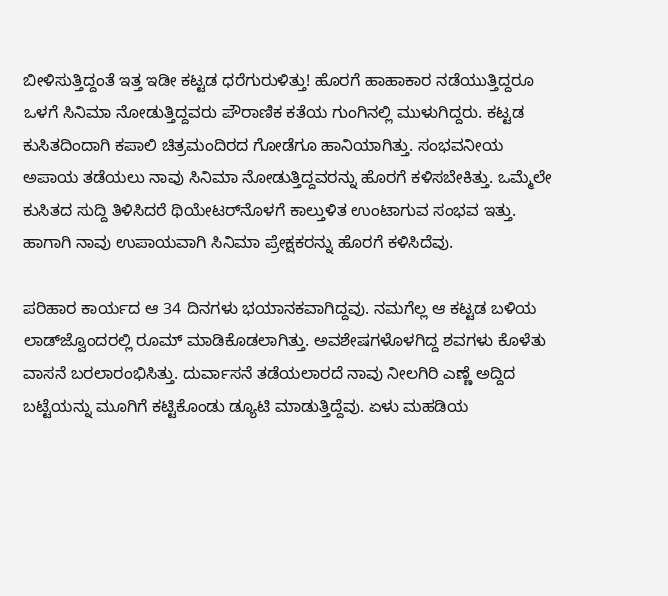ಬೀಳಿಸುತ್ತಿದ್ದಂತೆ ಇತ್ತ ಇಡೀ ಕಟ್ಟಡ ಧರೆಗುರುಳಿತ್ತು! ಹೊರಗೆ ಹಾಹಾಕಾರ ನಡೆಯುತ್ತಿದ್ದರೂ ಒಳಗೆ ಸಿನಿಮಾ ನೋಡುತ್ತಿದ್ದವರು ಪೌರಾಣಿಕ ಕತೆಯ ಗುಂಗಿನಲ್ಲಿ ಮುಳುಗಿದ್ದರು. ಕಟ್ಟಡ ಕುಸಿತದಿಂದಾಗಿ ಕಪಾಲಿ ಚಿತ್ರಮಂದಿರದ ಗೋಡೆಗೂ ಹಾನಿಯಾಗಿತ್ತು. ಸಂಭವನೀಯ ಅಪಾಯ ತಡೆಯಲು ನಾವು ಸಿನಿಮಾ ನೋಡುತ್ತಿದ್ದವರನ್ನು ಹೊರಗೆ ಕಳಿಸಬೇಕಿತ್ತು. ಒಮ್ಮೆಲೇ ಕುಸಿತದ ಸುದ್ದಿ ತಿಳಿಸಿದರೆ ಥಿಯೇಟರ್‌ನೊಳಗೆ ಕಾಲ್ತುಳಿತ ಉಂಟಾಗುವ ಸಂಭವ ಇತ್ತು. ಹಾಗಾಗಿ ನಾವು ಉಪಾಯವಾಗಿ ಸಿನಿಮಾ ಪ್ರೇಕ್ಷಕರನ್ನು ಹೊರಗೆ ಕಳಿಸಿದೆವು.

ಪರಿಹಾರ ಕಾರ್ಯದ ಆ 34 ದಿನಗಳು ಭಯಾನಕವಾಗಿದ್ದವು. ನಮಗೆಲ್ಲ ಆ ಕಟ್ಟಡ ಬಳಿಯ ಲಾಡ್‌ಜ್ವೊಂದರಲ್ಲಿ ರೂಮ್ ಮಾಡಿಕೊಡಲಾಗಿತ್ತು. ಅವಶೇಷಗಳೊಳಗಿದ್ದ ಶವಗಳು ಕೊಳೆತು ವಾಸನೆ ಬರಲಾರಂಭಿಸಿತ್ತು. ದುರ್ವಾಸನೆ ತಡೆಯಲಾರದೆ ನಾವು ನೀಲಗಿರಿ ಎಣ್ಣೆ ಅದ್ದಿದ ಬಟ್ಟೆಯನ್ನು ಮೂಗಿಗೆ ಕಟ್ಟಿಕೊಂಡು ಡ್ಯೂಟಿ ಮಾಡುತ್ತಿದ್ದೆವು. ಏಳು ಮಹಡಿಯ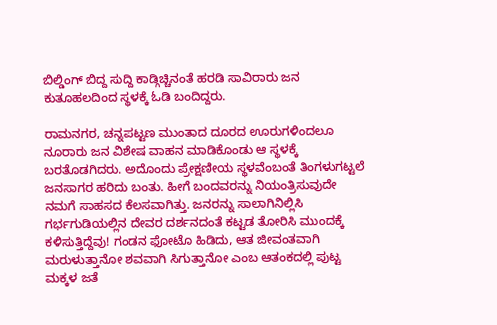ಬಿಲ್ಡಿಂಗ್ ಬಿದ್ದ ಸುದ್ದಿ ಕಾಡ್ಗಿಚ್ಚಿನಂತೆ ಹರಡಿ ಸಾವಿರಾರು ಜನ ಕುತೂಹಲದಿಂದ ಸ್ಥಳಕ್ಕೆ ಓಡಿ ಬಂದಿದ್ದರು.

ರಾಮನಗರ, ಚನ್ನಪಟ್ಟಣ ಮುಂತಾದ ದೂರದ ಊರುಗಳಿಂದಲೂ ನೂರಾರು ಜನ ವಿಶೇಷ ವಾಹನ ಮಾಡಿಕೊಂಡು ಆ ಸ್ಥಳಕ್ಕೆ ಬರತೊಡಗಿದರು. ಅದೊಂದು ಪ್ರೇಕ್ಷಣೀಯ ಸ್ಥಳವೆಂಬಂತೆ ತಿಂಗಳುಗಟ್ಟಲೆ ಜನಸಾಗರ ಹರಿದು ಬಂತು. ಹೀಗೆ ಬಂದವರನ್ನು ನಿಯಂತ್ರಿಸುವುದೇ ನಮಗೆ ಸಾಹಸದ ಕೆಲಸವಾಗಿತ್ತು. ಜನರನ್ನು ಸಾಲಾಗಿನಿಲ್ಲಿಸಿ ಗರ್ಭಗುಡಿಯಲ್ಲಿನ ದೇವರ ದರ್ಶನದಂತೆ ಕಟ್ಟಡ ತೋರಿಸಿ ಮುಂದಕ್ಕೆ ಕಳಿಸುತ್ತಿದ್ದೆವು! ಗಂಡನ ಫೋಟೊ ಹಿಡಿದು, ಆತ ಜೀವಂತವಾಗಿ ಮರುಳುತ್ತಾನೋ ಶವವಾಗಿ ಸಿಗುತ್ತಾನೋ ಎಂಬ ಆತಂಕದಲ್ಲಿ ಪುಟ್ಟ ಮಕ್ಕಳ ಜತೆ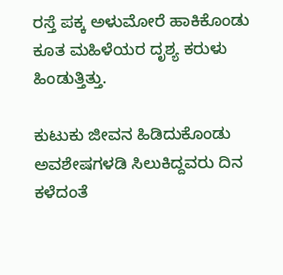ರಸ್ತೆ ಪಕ್ಕ ಅಳುಮೋರೆ ಹಾಕಿಕೊಂಡು ಕೂತ ಮಹಿಳೆಯರ ದೃಶ್ಯ ಕರುಳು ಹಿಂಡುತ್ತಿತ್ತು.

ಕುಟುಕು ಜೀವನ ಹಿಡಿದುಕೊಂಡು ಅವಶೇಷಗಳಡಿ ಸಿಲುಕಿದ್ದವರು ದಿನ ಕಳೆದಂತೆ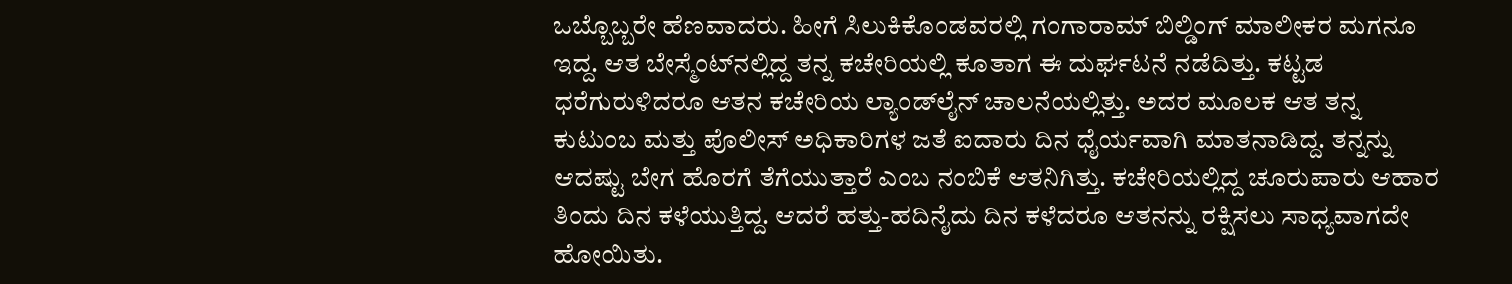ಒಬ್ಬೊಬ್ಬರೇ ಹೆಣವಾದರು. ಹೀಗೆ ಸಿಲುಕಿಕೊಂಡವರಲ್ಲಿ ಗಂಗಾರಾಮ್ ಬಿಲ್ಡಿಂಗ್ ಮಾಲೀಕರ ಮಗನೂ ಇದ್ದ. ಆತ ಬೇಸ್ಮೆಂಟ್‌ನಲ್ಲಿದ್ದ ತನ್ನ ಕಚೇರಿಯಲ್ಲಿ ಕೂತಾಗ ಈ ದುರ್ಘಟನೆ ನಡೆದಿತ್ತು. ಕಟ್ಟಡ ಧರೆಗುರುಳಿದರೂ ಆತನ ಕಚೇರಿಯ ಲ್ಯಾಂಡ್‌ಲೈನ್ ಚಾಲನೆಯಲ್ಲಿತ್ತು. ಅದರ ಮೂಲಕ ಆತ ತನ್ನ ಕುಟುಂಬ ಮತ್ತು ಪೊಲೀಸ್ ಅಧಿಕಾರಿಗಳ ಜತೆ ಐದಾರು ದಿನ ಧೈರ್ಯವಾಗಿ ಮಾತನಾಡಿದ್ದ. ತನ್ನನ್ನು ಆದಷ್ಟು ಬೇಗ ಹೊರಗೆ ತೆಗೆಯುತ್ತಾರೆ ಎಂಬ ನಂಬಿಕೆ ಆತನಿಗಿತ್ತು. ಕಚೇರಿಯಲ್ಲಿದ್ದ ಚೂರುಪಾರು ಆಹಾರ ತಿಂದು ದಿನ ಕಳೆಯುತ್ತಿದ್ದ. ಆದರೆ ಹತ್ತು-ಹದಿನೈದು ದಿನ ಕಳೆದರೂ ಆತನನ್ನು ರಕ್ಷಿಸಲು ಸಾಧ್ಯವಾಗದೇ ಹೋಯಿತು.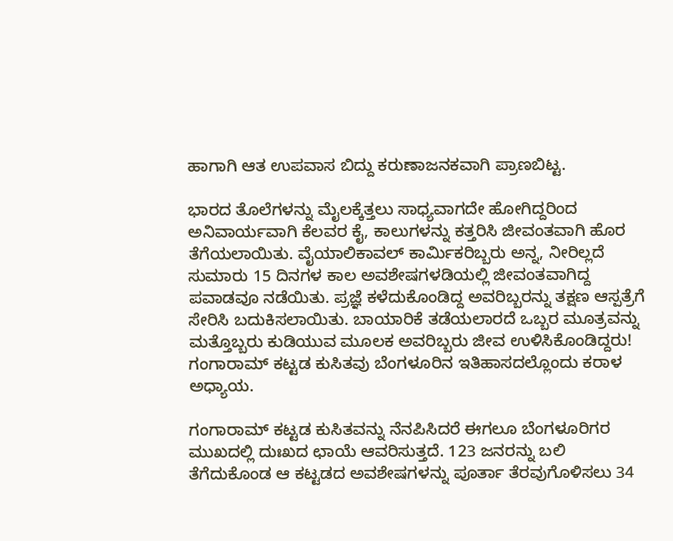ಹಾಗಾಗಿ ಆತ ಉಪವಾಸ ಬಿದ್ದು ಕರುಣಾಜನಕವಾಗಿ ಪ್ರಾಣಬಿಟ್ಟ.

ಭಾರದ ತೊಲೆಗಳನ್ನು ಮೈಲಕ್ಕೆತ್ತಲು ಸಾಧ್ಯವಾಗದೇ ಹೋಗಿದ್ದರಿಂದ ಅನಿವಾರ್ಯವಾಗಿ ಕೆಲವರ ಕೈ, ಕಾಲುಗಳನ್ನು ಕತ್ತರಿಸಿ ಜೀವಂತವಾಗಿ ಹೊರ ತೆಗೆಯಲಾಯಿತು. ವೈಯಾಲಿಕಾವಲ್ ಕಾರ್ಮಿಕರಿಬ್ಬರು ಅನ್ನ, ನೀರಿಲ್ಲದೆ ಸುಮಾರು 15 ದಿನಗಳ ಕಾಲ ಅವಶೇಷಗಳಡಿಯಲ್ಲಿ ಜೀವಂತವಾಗಿದ್ದ ಪವಾಡವೂ ನಡೆಯಿತು. ಪ್ರಜ್ಞೆ ಕಳೆದುಕೊಂಡಿದ್ದ ಅವರಿಬ್ಬರನ್ನು ತಕ್ಷಣ ಆಸ್ಪತ್ರೆಗೆ ಸೇರಿಸಿ ಬದುಕಿಸಲಾಯಿತು. ಬಾಯಾರಿಕೆ ತಡೆಯಲಾರದೆ ಒಬ್ಬರ ಮೂತ್ರವನ್ನು ಮತ್ತೊಬ್ಬರು ಕುಡಿಯುವ ಮೂಲಕ ಅವರಿಬ್ಬರು ಜೀವ ಉಳಿಸಿಕೊಂಡಿದ್ದರು! ಗಂಗಾರಾಮ್ ಕಟ್ಟಡ ಕುಸಿತವು ಬೆಂಗಳೂರಿನ ಇತಿಹಾಸದಲ್ಲೊಂದು ಕರಾಳ ಅಧ್ಯಾಯ.

ಗಂಗಾರಾಮ್ ಕಟ್ಟಡ ಕುಸಿತವನ್ನು ನೆನಪಿಸಿದರೆ ಈಗಲೂ ಬೆಂಗಳೂರಿಗರ ಮುಖದಲ್ಲಿ ದುಃಖದ ಛಾಯೆ ಆವರಿಸುತ್ತದೆ. 123 ಜನರನ್ನು ಬಲಿ ತೆಗೆದುಕೊಂಡ ಆ ಕಟ್ಟಡದ ಅವಶೇಷಗಳನ್ನು ಪೂರ್ತಾ ತೆರವುಗೊಳಿಸಲು 34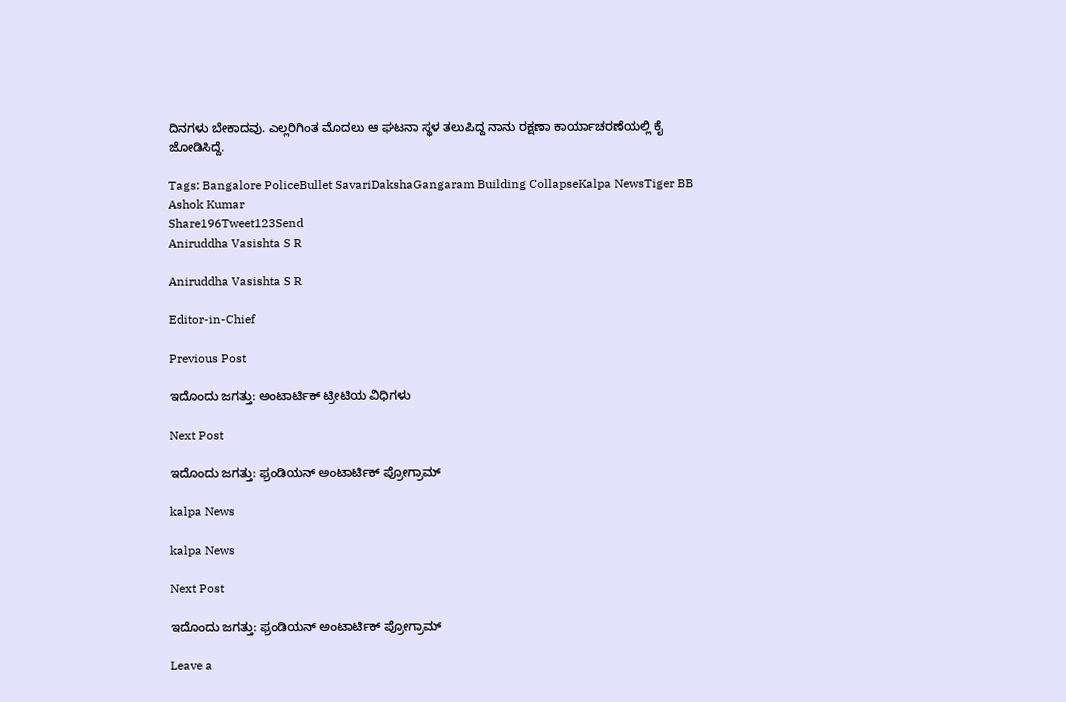ದಿನಗಳು ಬೇಕಾದವು. ಎಲ್ಲರಿಗಿಂತ ಮೊದಲು ಆ ಘಟನಾ ಸ್ಥಳ ತಲುಪಿದ್ದ ನಾನು ರಕ್ಷಣಾ ಕಾರ್ಯಾಚರಣೆಯಲ್ಲಿ ಕೈ ಜೋಡಿಸಿದ್ದೆ.

Tags: Bangalore PoliceBullet SavariDakshaGangaram Building CollapseKalpa NewsTiger BB Ashok Kumar
Share196Tweet123Send
Aniruddha Vasishta S R

Aniruddha Vasishta S R

Editor-in-Chief

Previous Post

ಇದೊಂದು ಜಗತ್ತು: ಅಂಟಾರ್ಟಿಕ್ ಟ್ರೀಟಿಯ ವಿಧಿಗಳು

Next Post

ಇದೊಂದು ಜಗತ್ತು: ಫ್ರಂಡಿಯನ್ ಅಂಟಾರ್ಟಿಕ್ ಪ್ರೋಗ್ರಾಮ್

kalpa News

kalpa News

Next Post

ಇದೊಂದು ಜಗತ್ತು: ಫ್ರಂಡಿಯನ್ ಅಂಟಾರ್ಟಿಕ್ ಪ್ರೋಗ್ರಾಮ್

Leave a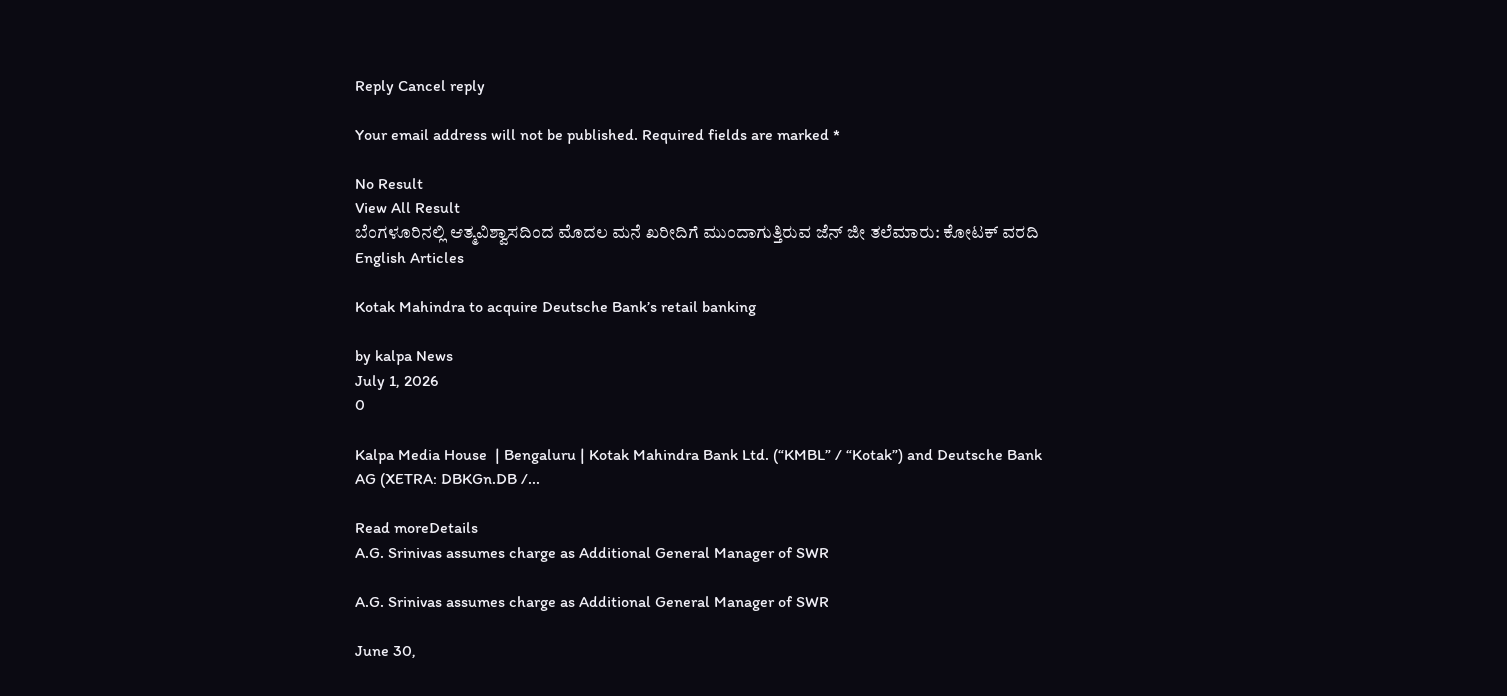Reply Cancel reply

Your email address will not be published. Required fields are marked *

No Result
View All Result
ಬೆಂಗಳೂರಿನಲ್ಲಿ ಆತ್ಮವಿಶ್ವಾಸದಿಂದ ಮೊದಲ ಮನೆ ಖರೀದಿಗೆ ಮುಂದಾಗುತ್ತಿರುವ ಜೆನ್ ಜೀ ತಲೆಮಾರು: ಕೋಟಕ್ ವರದಿ
English Articles

Kotak Mahindra to acquire Deutsche Bank’s retail banking

by kalpa News
July 1, 2026
0

Kalpa Media House  | Bengaluru | Kotak Mahindra Bank Ltd. (“KMBL” / “Kotak”) and Deutsche Bank AG (XETRA: DBKGn.DB /...

Read moreDetails
A.G. Srinivas assumes charge as Additional General Manager of SWR

A.G. Srinivas assumes charge as Additional General Manager of SWR

June 30,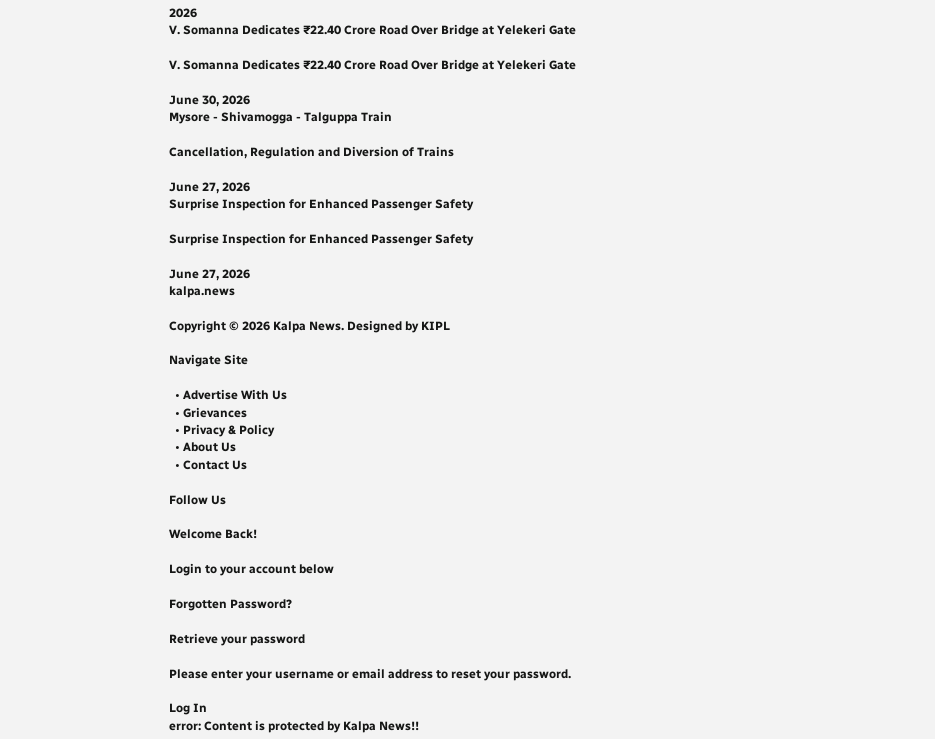2026
V. Somanna Dedicates ₹22.40 Crore Road Over Bridge at Yelekeri Gate

V. Somanna Dedicates ₹22.40 Crore Road Over Bridge at Yelekeri Gate

June 30, 2026
Mysore - Shivamogga - Talguppa Train

Cancellation, Regulation and Diversion of Trains

June 27, 2026
Surprise Inspection for Enhanced Passenger Safety

Surprise Inspection for Enhanced Passenger Safety

June 27, 2026
kalpa.news

Copyright © 2026 Kalpa News. Designed by KIPL

Navigate Site

  • Advertise With Us
  • Grievances
  • Privacy & Policy
  • About Us
  • Contact Us

Follow Us

Welcome Back!

Login to your account below

Forgotten Password?

Retrieve your password

Please enter your username or email address to reset your password.

Log In
error: Content is protected by Kalpa News!!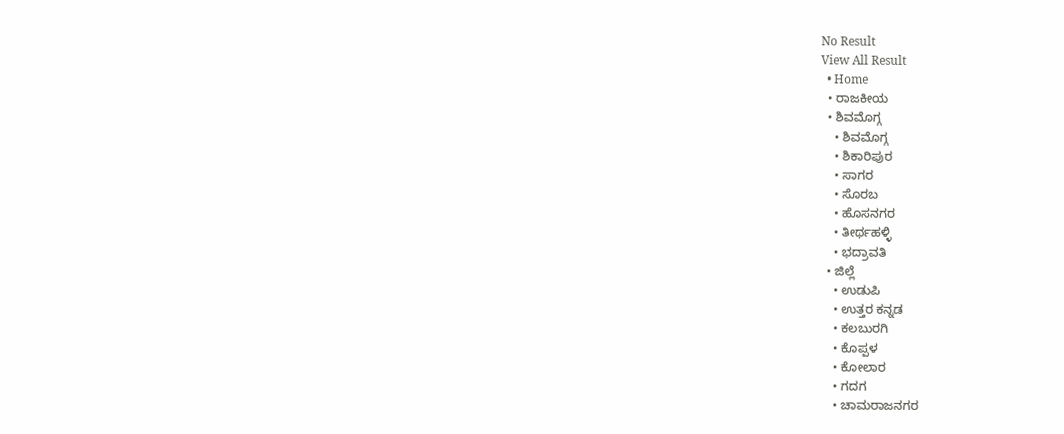No Result
View All Result
  • Home
  • ರಾಜಕೀಯ
  • ಶಿವಮೊಗ್ಗ
    • ಶಿವಮೊಗ್ಗ
    • ಶಿಕಾರಿಪುರ
    • ಸಾಗರ
    • ಸೊರಬ
    • ಹೊಸನಗರ
    • ತೀರ್ಥಹಳ್ಳಿ
    • ಭದ್ರಾವತಿ
  • ಜಿಲ್ಲೆ
    • ಉಡುಪಿ
    • ಉತ್ತರ ಕನ್ನಡ
    • ಕಲಬುರಗಿ
    • ಕೊಪ್ಪಳ
    • ಕೋಲಾರ
    • ಗದಗ
    • ಚಾಮರಾಜನಗರ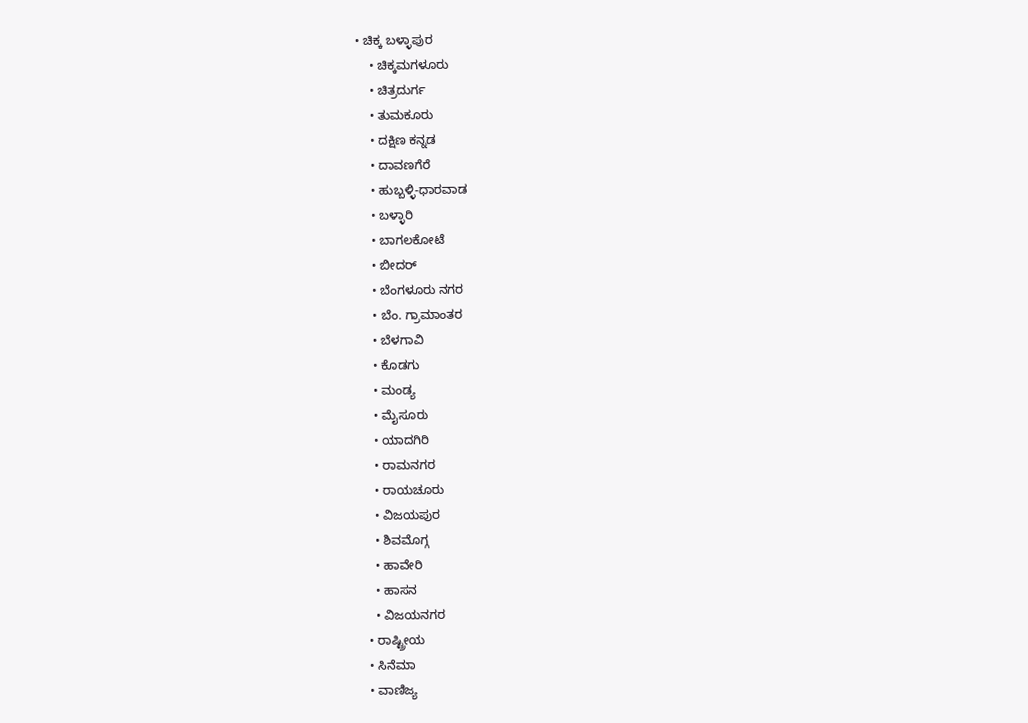• ಚಿಕ್ಕ ಬಳ್ಳಾಪುರ
    • ಚಿಕ್ಕಮಗಳೂರು
    • ಚಿತ್ರದುರ್ಗ
    • ತುಮಕೂರು
    • ದಕ್ಷಿಣ ಕನ್ನಡ
    • ದಾವಣಗೆರೆ
    • ಹುಬ್ಬಳ್ಳಿ-ಧಾರವಾಡ
    • ಬಳ್ಳಾರಿ
    • ಬಾಗಲಕೋಟೆ
    • ಬೀದರ್
    • ಬೆಂಗಳೂರು ನಗರ
    • ಬೆಂ. ಗ್ರಾಮಾಂತರ
    • ಬೆಳಗಾವಿ
    • ಕೊಡಗು
    • ಮಂಡ್ಯ
    • ಮೈಸೂರು
    • ಯಾದಗಿರಿ
    • ರಾಮನಗರ
    • ರಾಯಚೂರು
    • ವಿಜಯಪುರ
    • ಶಿವಮೊಗ್ಗ
    • ಹಾವೇರಿ
    • ಹಾಸನ
    • ವಿಜಯನಗರ
  • ರಾಷ್ಟ್ರೀಯ
  • ಸಿನೆಮಾ
  • ವಾಣಿಜ್ಯ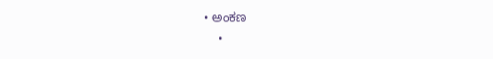• ಅಂಕಣ
    •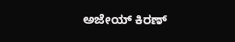ಅಜೇಯ್ ಕಿರಣ್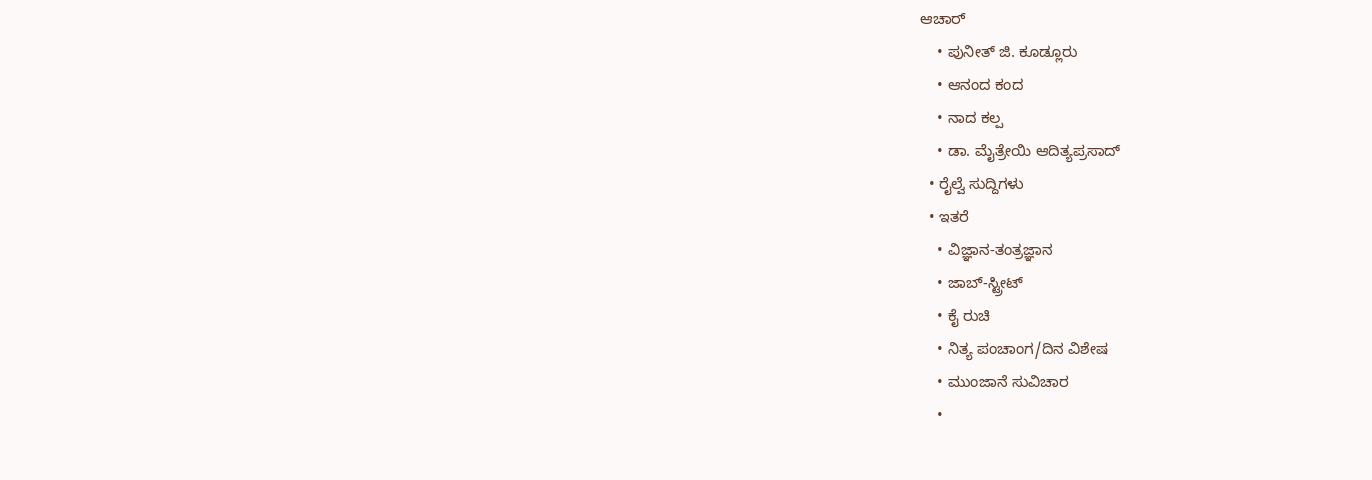ಆಚಾರ್
    • ಪುನೀತ್ ಜಿ. ಕೂಡ್ಲೂರು
    • ಆನಂದ ಕಂದ
    • ನಾದ ಕಲ್ಪ
    • ಡಾ. ಮೈತ್ರೇಯಿ ಆದಿತ್ಯಪ್ರಸಾದ್
  • ರೈಲ್ವೆ ಸುದ್ದಿಗಳು
  • ಇತರೆ
    • ವಿಜ್ಞಾನ-ತಂತ್ರಜ್ಞಾನ
    • ಜಾಬ್-ಸ್ಟ್ರೀಟ್
    • ಕೈ ರುಚಿ
    • ನಿತ್ಯ ಪಂಚಾಂಗ/ದಿನ ವಿಶೇಷ
    • ಮುಂಜಾನೆ ಸುವಿಚಾರ
    •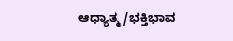ಆಧ್ಯಾತ್ಮ/ಭಕ್ತಿಭಾವ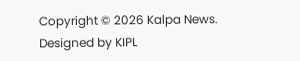Copyright © 2026 Kalpa News. Designed by KIPL